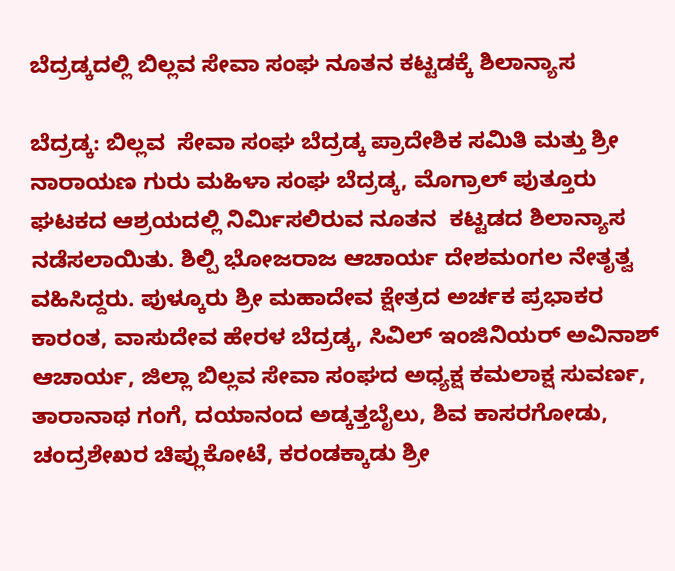ಬೆದ್ರಡ್ಕದಲ್ಲಿ ಬಿಲ್ಲವ ಸೇವಾ ಸಂಘ ನೂತನ ಕಟ್ಟಡಕ್ಕೆ ಶಿಲಾನ್ಯಾಸ

ಬೆದ್ರಡ್ಕ: ಬಿಲ್ಲವ  ಸೇವಾ ಸಂಘ ಬೆದ್ರಡ್ಕ ಪ್ರಾದೇಶಿಕ ಸಮಿತಿ ಮತ್ತು ಶ್ರೀ ನಾರಾಯಣ ಗುರು ಮಹಿಳಾ ಸಂಘ ಬೆದ್ರಡ್ಕ, ಮೊಗ್ರಾಲ್ ಪುತ್ತೂರು ಘಟಕದ ಆಶ್ರಯದಲ್ಲಿ ನಿರ್ಮಿಸಲಿರುವ ನೂತನ  ಕಟ್ಟಡದ ಶಿಲಾನ್ಯಾಸ ನಡೆಸಲಾಯಿತು. ಶಿಲ್ಪಿ ಭೋಜರಾಜ ಆಚಾರ್ಯ ದೇಶಮಂಗಲ ನೇತೃತ್ವ ವಹಿಸಿದ್ದರು. ಪುಳ್ಕೂರು ಶ್ರೀ ಮಹಾದೇವ ಕ್ಷೇತ್ರದ ಅರ್ಚಕ ಪ್ರಭಾಕರ ಕಾರಂತ, ವಾಸುದೇವ ಹೇರಳ ಬೆದ್ರಡ್ಕ, ಸಿವಿಲ್ ಇಂಜಿನಿಯರ್ ಅವಿನಾಶ್ ಆಚಾರ್ಯ, ಜಿಲ್ಲಾ ಬಿಲ್ಲವ ಸೇವಾ ಸಂಘದ ಅಧ್ಯಕ್ಷ ಕಮಲಾಕ್ಷ ಸುವರ್ಣ, ತಾರಾನಾಥ ಗಂಗೆ, ದಯಾನಂದ ಅಡ್ಕತ್ತಬೈಲು, ಶಿವ ಕಾಸರಗೋಡು, ಚಂದ್ರಶೇಖರ ಚಿಪ್ಲುಕೋಟೆ, ಕರಂಡಕ್ಕಾಡು ಶ್ರೀ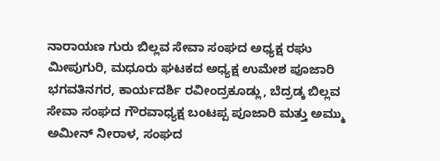ನಾರಾಯಣ ಗುರು ಬಿಲ್ಲವ ಸೇವಾ ಸಂಘದ ಅಧ್ಯಕ್ಷ ರಘು ಮೀಪುಗುರಿ, ಮಧೂರು ಘಟಕದ ಅಧ್ಯಕ್ಷ ಉಮೇಶ ಪೂಜಾರಿ ಭಗವತಿನಗರ, ಕಾರ್ಯದರ್ಶಿ ರವೀಂದ್ರಕೂಡ್ಲು, ಬೆದ್ರಡ್ಕ ಬಿಲ್ಲವ ಸೇವಾ ಸಂಘದ ಗೌರವಾಧ್ಯಕ್ಷ ಬಂಟಪ್ಪ ಪೂಜಾರಿ ಮತ್ತು ಅಮ್ಮು ಅಮೀನ್ ನೀರಾಳ, ಸಂಘದ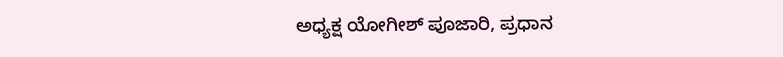ಅಧ್ಯಕ್ಷ ಯೋಗೀಶ್ ಪೂಜಾರಿ, ಪ್ರಧಾನ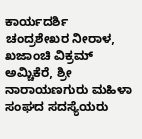ಕಾರ್ಯದರ್ಶಿ ಚಂದ್ರಶೇಖರ ನೀರಾಳ, ಖಜಾಂಚಿ ವಿಕ್ರಮ್ ಅಮ್ಚಿಕೆರೆ, ಶ್ರೀ ನಾರಾಯಣಗುರು ಮಹಿಳಾ ಸಂಘದ ಸದಸ್ಯೆಯರು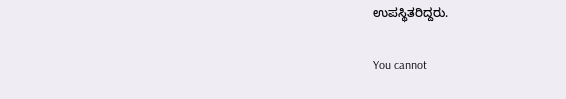ಉಪಸ್ಥಿತರಿದ್ದರು.

You cannot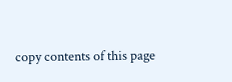copy contents of this page